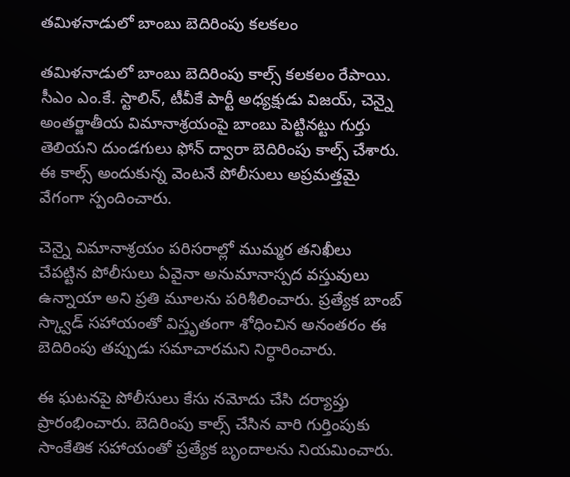తమిళనాడులో బాంబు బెదిరింపు కలకలం

తమిళనాడులో బాంబు బెదిరింపు కాల్స్ కలకలం రేపాయి. సీఎం ఎం.కే. స్టాలిన్, టీవీకే పార్టీ అధ్యక్షుడు విజయ్, చెన్నై అంతర్జాతీయ విమానాశ్రయంపై బాంబు పెట్టినట్టు గుర్తు తెలియని దుండగులు ఫోన్ ద్వారా బెదిరింపు కాల్స్ చేశారు. ఈ కాల్స్ అందుకున్న వెంటనే పోలీసులు అప్రమత్తమై వేగంగా స్పందించారు.

చెన్నై విమానాశ్రయం పరిసరాల్లో ముమ్మర తనిఖీలు చేపట్టిన పోలీసులు ఏవైనా అనుమానాస్పద వస్తువులు ఉన్నాయా అని ప్రతి మూలను పరిశీలించారు. ప్రత్యేక బాంబ్ స్క్వాడ్ సహాయంతో విస్తృతంగా శోధించిన అనంతరం ఈ బెదిరింపు తప్పుడు సమాచారమని నిర్ధారించారు.

ఈ ఘటనపై పోలీసులు కేసు నమోదు చేసి దర్యాప్తు ప్రారంభించారు. బెదిరింపు కాల్స్ చేసిన వారి గుర్తింపుకు సాంకేతిక సహాయంతో ప్రత్యేక బృందాలను నియమించారు.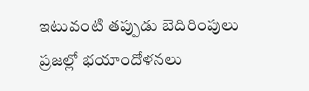ఇటువంటి తప్పుడు బెదిరింపులు ప్రజల్లో భయాందోళనలు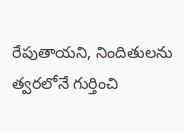రేపుతాయని, నిందితులను త్వరలోనే గుర్తించి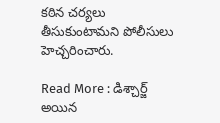కఠిన చర్యలు తీసుకుంటామని పోలీసులు హెచ్చరించారు.

Read More : డిశ్చార్జ్ అయిన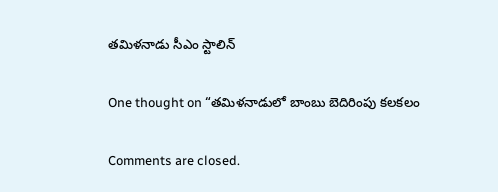తమిళనాడు సీఎం స్టాలిన్

One thought on “తమిళనాడులో బాంబు బెదిరింపు కలకలం

Comments are closed.